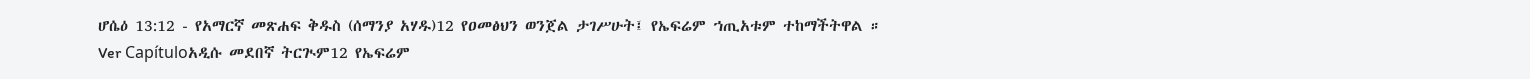ሆሴዕ 13:12 - የአማርኛ መጽሐፍ ቅዱስ (ሰማንያ አሃዱ)12 የዐመፅህን ወንጀል ታገሥሁት፤ የኤፍሬም ኀጢአቱም ተከማችትዋል ። Ver Capítuloአዲሱ መደበኛ ትርጒም12 የኤፍሬም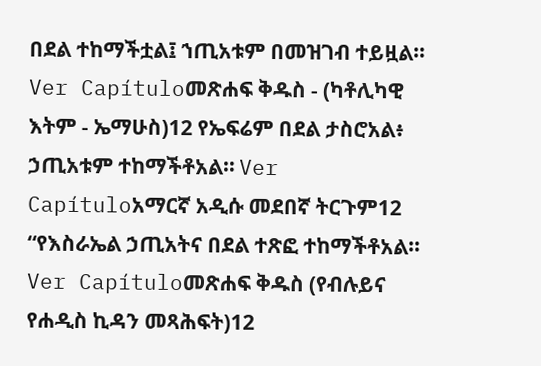በደል ተከማችቷል፤ ኀጢአቱም በመዝገብ ተይዟል። Ver Capítuloመጽሐፍ ቅዱስ - (ካቶሊካዊ እትም - ኤማሁስ)12 የኤፍሬም በደል ታስሮአል፥ ኃጢአቱም ተከማችቶአል። Ver Capítuloአማርኛ አዲሱ መደበኛ ትርጉም12 “የእስራኤል ኃጢአትና በደል ተጽፎ ተከማችቶአል። Ver Capítuloመጽሐፍ ቅዱስ (የብሉይና የሐዲስ ኪዳን መጻሕፍት)12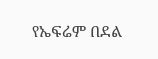የኤፍሬም በደል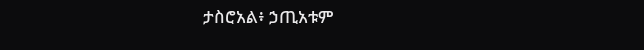ታስሮአል፥ ኃጢአቱም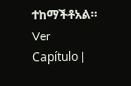ተከማችቶአል። Ver Capítulo |